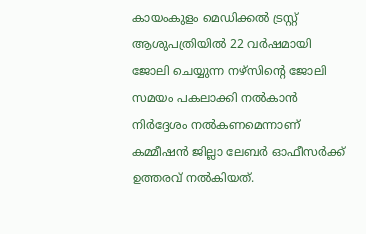കായംകുളം മെഡിക്കല്‍ ട്രസ്റ്റ് ആശുപത്രിയില്‍ 22 വര്‍ഷമായി ജോലി ചെയ്യുന്ന നഴ്‌സിന്റെ ജോലി സമയം പകലാക്കി നല്‍കാന്‍ നിര്‍ദ്ദേശം നല്‍കണമെന്നാണ് കമ്മീഷന്‍ ജില്ലാ ലേബര്‍ ഓഫീസര്‍ക്ക് ഉത്തരവ് നല്‍കിയത്.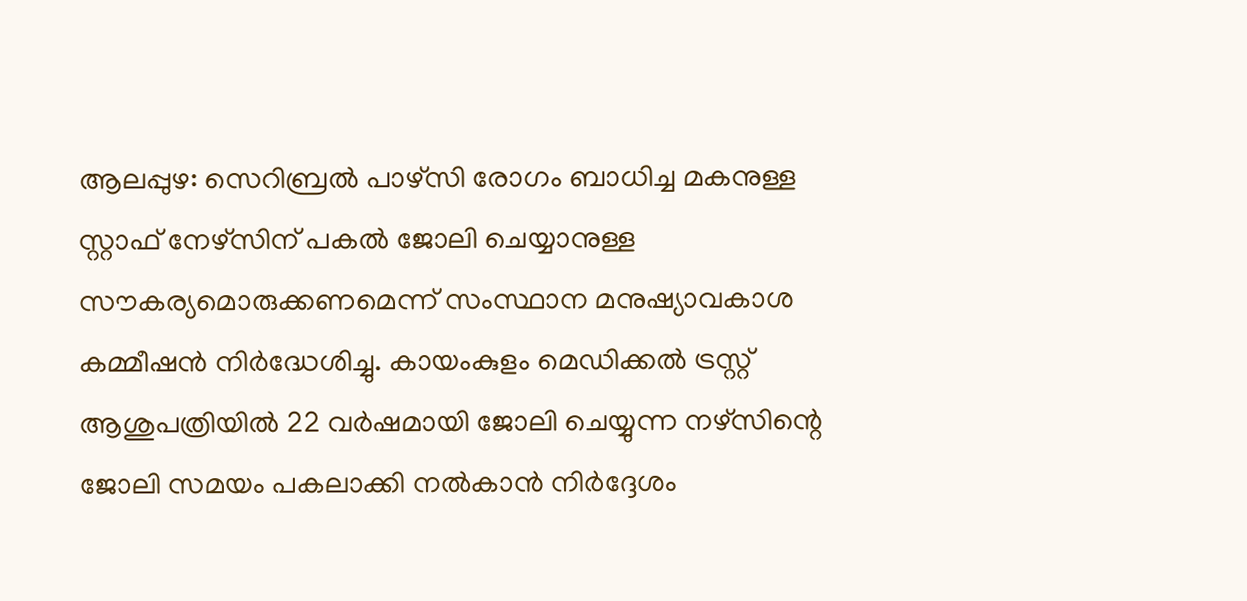ആലപ്പുഴ: സെറിബ്രല്‍ പാഴ്‌സി രോഗം ബാധിച്ച മകനുള്ള സ്റ്റാഫ് നേഴ്‌സിന് പകല്‍ ജോലി ചെയ്യാനുള്ള സൗകര്യമൊരുക്കണമെന്ന് സംസ്ഥാന മനുഷ്യാവകാശ കമ്മീഷന്‍ നിര്‍ദ്ധേശിച്ചു. കായംകുളം മെഡിക്കല്‍ ട്രസ്റ്റ് ആശുപത്രിയില്‍ 22 വര്‍ഷമായി ജോലി ചെയ്യുന്ന നഴ്‌സിന്റെ ജോലി സമയം പകലാക്കി നല്‍കാന്‍ നിര്‍ദ്ദേശം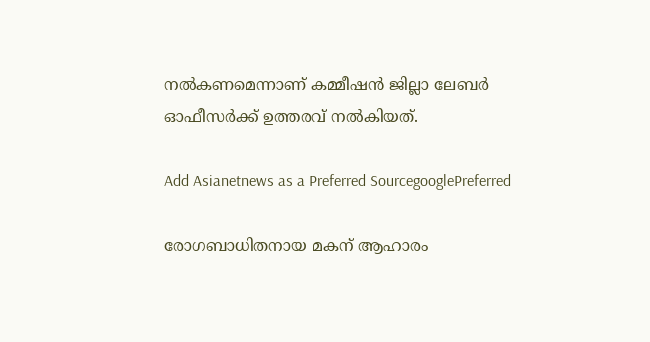നല്‍കണമെന്നാണ് കമ്മീഷന്‍ ജില്ലാ ലേബര്‍ ഓഫീസര്‍ക്ക് ഉത്തരവ് നല്‍കിയത്.

Add Asianetnews as a Preferred SourcegooglePreferred

രോഗബാധിതനായ മകന് ആഹാരം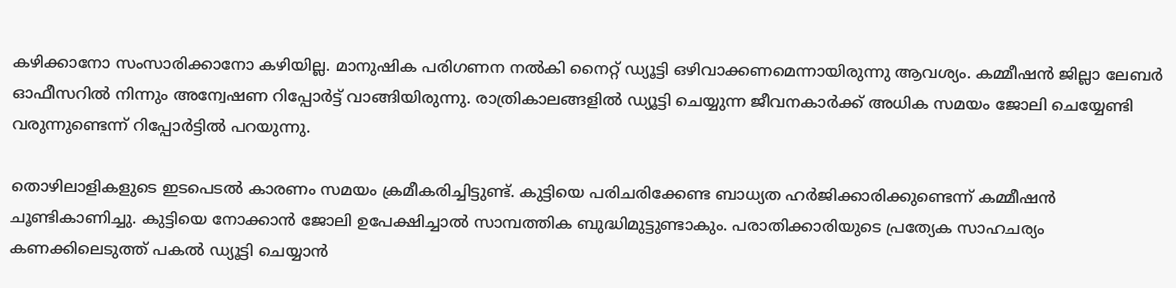കഴിക്കാനോ സംസാരിക്കാനോ കഴിയില്ല. മാനുഷിക പരിഗണന നല്‍കി നൈറ്റ് ഡ്യൂട്ടി ഒഴിവാക്കണമെന്നായിരുന്നു ആവശ്യം. കമ്മീഷന്‍ ജില്ലാ ലേബര്‍ ഓഫീസറില്‍ നിന്നും അന്വേഷണ റിപ്പോര്‍ട്ട് വാങ്ങിയിരുന്നു. രാത്രികാലങ്ങളില്‍ ഡ്യൂട്ടി ചെയ്യുന്ന ജീവനകാര്‍ക്ക് അധിക സമയം ജോലി ചെയ്യേണ്ടി വരുന്നുണ്ടെന്ന് റിപ്പോര്‍ട്ടില്‍ പറയുന്നു.

തൊഴിലാളികളുടെ ഇടപെടല്‍ കാരണം സമയം ക്രമീകരിച്ചിട്ടുണ്ട്. കുട്ടിയെ പരിചരിക്കേണ്ട ബാധ്യത ഹര്‍ജിക്കാരിക്കുണ്ടെന്ന് കമ്മീഷന്‍ ചൂണ്ടികാണിച്ചു. കുട്ടിയെ നോക്കാന്‍ ജോലി ഉപേക്ഷിച്ചാല്‍ സാമ്പത്തിക ബുദ്ധിമുട്ടുണ്ടാകും. പരാതിക്കാരിയുടെ പ്രത്യേക സാഹചര്യം കണക്കിലെടുത്ത് പകല്‍ ഡ്യൂട്ടി ചെയ്യാന്‍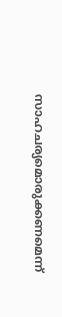സാഹചര്യമൊരുക്കണമെന്ന്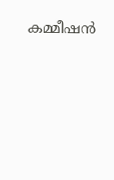കമ്മീഷന്‍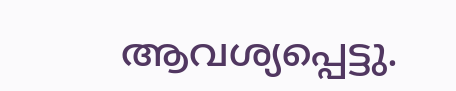ആവശ്യപ്പെട്ടു.